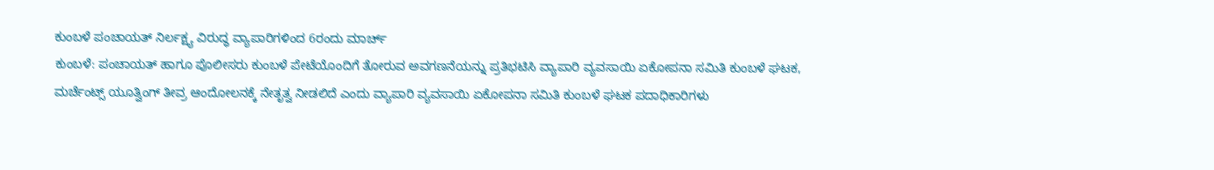ಕುಂಬಳೆ ಪಂಚಾಯತ್ ನಿರ್ಲಕ್ಷ್ಯ ವಿರುದ್ಧ ವ್ಯಾಪಾರಿಗಳಿಂದ 6ರಂದು ಮಾರ್ಚ್
ಕುಂಬಳೆ: ಪಂಚಾಯತ್ ಹಾಗೂ ಪೊಲೀಸರು ಕುಂಬಳೆ ಪೇಟೆಯೊಂದಿಗೆ ತೋರುವ ಅವಗಣನೆಯನ್ನು ಪ್ರತಿಭಟಿಸಿ ವ್ಯಾಪಾರಿ ವ್ಯವಸಾಯಿ ಏಕೋಪನಾ ಸಮಿತಿ ಕುಂಬಳೆ ಘಟಕ, ಮರ್ಚೆಂಟ್ಸ್ ಯೂತ್ವಿಂಗ್ ತೀವ್ರ ಆಂದೋಲನಕ್ಕೆ ನೇತೃತ್ವ ನೀಡಲಿದೆ ಎಂದು ವ್ಯಾಪಾರಿ ವ್ಯವಸಾಯಿ ಏಕೋಪನಾ ಸಮಿತಿ ಕುಂಬಳೆ ಘಟಕ ಪದಾಧಿಕಾರಿಗಳು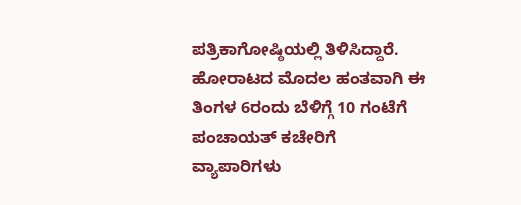ಪತ್ರಿಕಾಗೋಷ್ಠಿಯಲ್ಲಿ ತಿಳಿಸಿದ್ದಾರೆ. ಹೋರಾಟದ ಮೊದಲ ಹಂತವಾಗಿ ಈ ತಿಂಗಳ 6ರಂದು ಬೆಳಿಗ್ಗೆ 10 ಗಂಟೆಗೆ ಪಂಚಾಯತ್ ಕಚೇರಿಗೆ ವ್ಯಾಪಾರಿಗಳು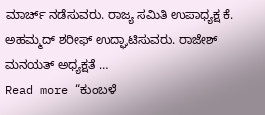ಮಾರ್ಚ್ ನಡೆಸುವರು. ರಾಜ್ಯ ಸಮಿತಿ ಉಪಾಧ್ಯಕ್ಷ ಕೆ. ಅಹಮ್ಮದ್ ಶರೀಫ್ ಉದ್ಘಾಟಿಸುವರು. ರಾಜೇಶ್ ಮನಯತ್ ಅಧ್ಯಕ್ಷತೆ …
Read more “ಕುಂಬಳೆ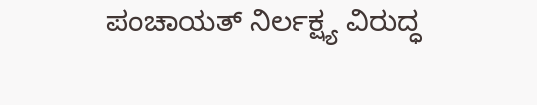ಪಂಚಾಯತ್ ನಿರ್ಲಕ್ಷ್ಯ ವಿರುದ್ಧ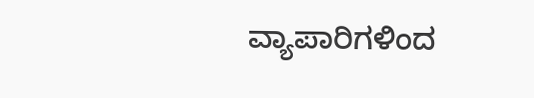ವ್ಯಾಪಾರಿಗಳಿಂದ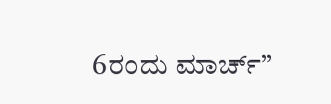6ರಂದು ಮಾರ್ಚ್”